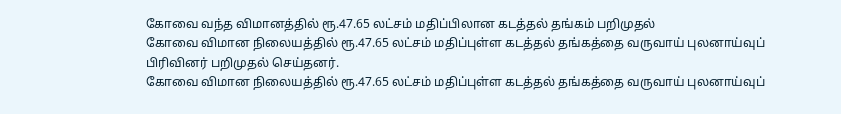கோவை வந்த விமானத்தில் ரூ.47.65 லட்சம் மதிப்பிலான கடத்தல் தங்கம் பறிமுதல்
கோவை விமான நிலையத்தில் ரூ.47.65 லட்சம் மதிப்புள்ள கடத்தல் தங்கத்தை வருவாய் புலனாய்வுப் பிரிவினர் பறிமுதல் செய்தனர்.
கோவை விமான நிலையத்தில் ரூ.47.65 லட்சம் மதிப்புள்ள கடத்தல் தங்கத்தை வருவாய் புலனாய்வுப்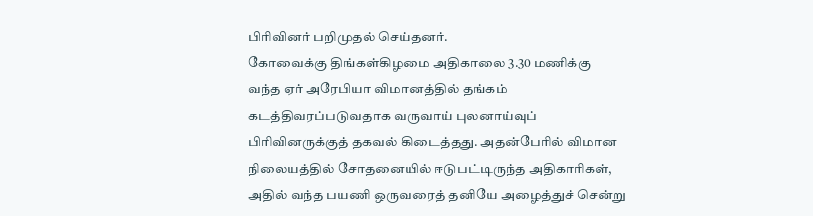பிரிவினர் பறிமுதல் செய்தனர்.
கோவைக்கு திங்கள்கிழமை அதிகாலை 3.30 மணிக்கு வந்த ஏர் அரேபியா விமானத்தில் தங்கம் கடத்திவரப்படுவதாக வருவாய் புலனாய்வுப் பிரிவினருக்குத் தகவல் கிடைத்தது. அதன்பேரில் விமான நிலையத்தில் சோதனையில் ஈடுபட்டிருந்த அதிகாரிகள், அதில் வந்த பயணி ஒருவரைத் தனியே அழைத்துச் சென்று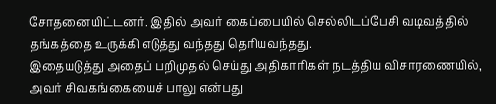சோதனையிட்டனர். இதில் அவர் கைப்பையில் செல்லிடப்பேசி வடிவத்தில் தங்கத்தை உருக்கி எடுத்து வந்தது தெரியவந்தது.
இதையடுத்து அதைப் பறிமுதல் செய்து அதிகாரிகள் நடத்திய விசாரணையில், அவர் சிவகங்கையைச் பாலு என்பது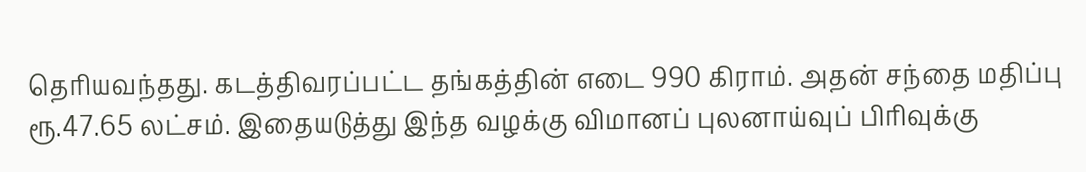தெரியவந்தது. கடத்திவரப்பட்ட தங்கத்தின் எடை 990 கிராம். அதன் சந்தை மதிப்பு ரூ.47.65 லட்சம். இதையடுத்து இந்த வழக்கு விமானப் புலனாய்வுப் பிரிவுக்கு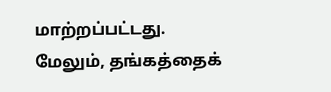மாற்றப்பட்டது. மேலும், தங்கத்தைக்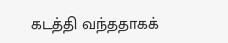கடத்தி வந்ததாகக்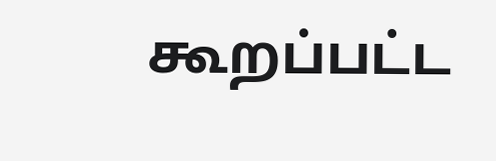கூறப்பட்ட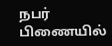நபர் பிணையில்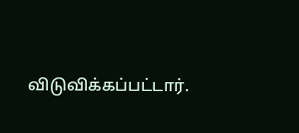விடுவிக்கப்பட்டார்.